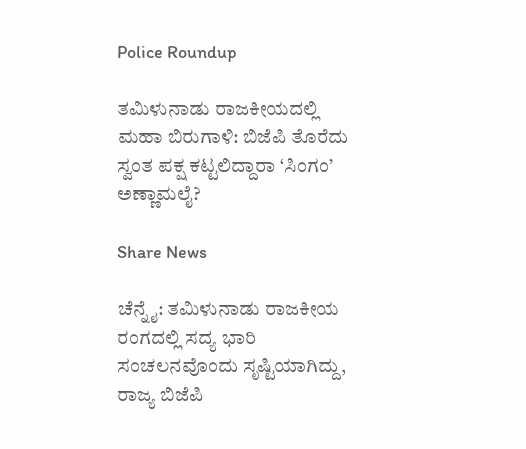Police Roundup

ತಮಿಳುನಾಡು ರಾಜಕೀಯದಲ್ಲಿ ಮಹಾ ಬಿರುಗಾಳಿ: ಬಿಜೆಪಿ ತೊರೆದು ಸ್ವಂತ ಪಕ್ಷ ಕಟ್ಟಲಿದ್ದಾರಾ ‘ಸಿಂಗಂ’ ಅಣ್ಣಾಮಲೈ?

Share News

ಚೆನ್ನೈ: ತಮಿಳುನಾಡು ರಾಜಕೀಯ ರಂಗದಲ್ಲಿ ಸದ್ಯ ಭಾರಿ ಸಂಚಲನವೊಂದು ಸೃಷ್ಟಿಯಾಗಿದ್ದು, ರಾಜ್ಯ ಬಿಜೆಪಿ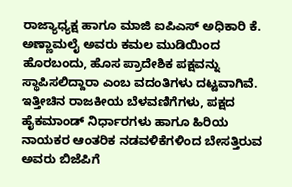ರಾಜ್ಯಾಧ್ಯಕ್ಷ ಹಾಗೂ ಮಾಜಿ ಐಪಿಎಸ್ ಅಧಿಕಾರಿ ಕೆ. ಅಣ್ಣಾಮಲೈ ಅವರು ಕಮಲ ಮುಡಿಯಿಂದ ಹೊರಬಂದು, ಹೊಸ ಪ್ರಾದೇಶಿಕ ಪಕ್ಷವನ್ನು ಸ್ಥಾಪಿಸಲಿದ್ದಾರಾ ಎಂಬ ವದಂತಿಗಳು ದಟ್ಟವಾಗಿವೆ. ಇತ್ತೀಚಿನ ರಾಜಕೀಯ ಬೆಳವಣಿಗೆಗಳು, ಪಕ್ಷದ ಹೈಕಮಾಂಡ್ ನಿರ್ಧಾರಗಳು ಹಾಗೂ ಹಿರಿಯ ನಾಯಕರ ಆಂತರಿಕ ನಡವಳಿಕೆಗಳಿಂದ ಬೇಸತ್ತಿರುವ ಅವರು ಬಿಜೆಪಿಗೆ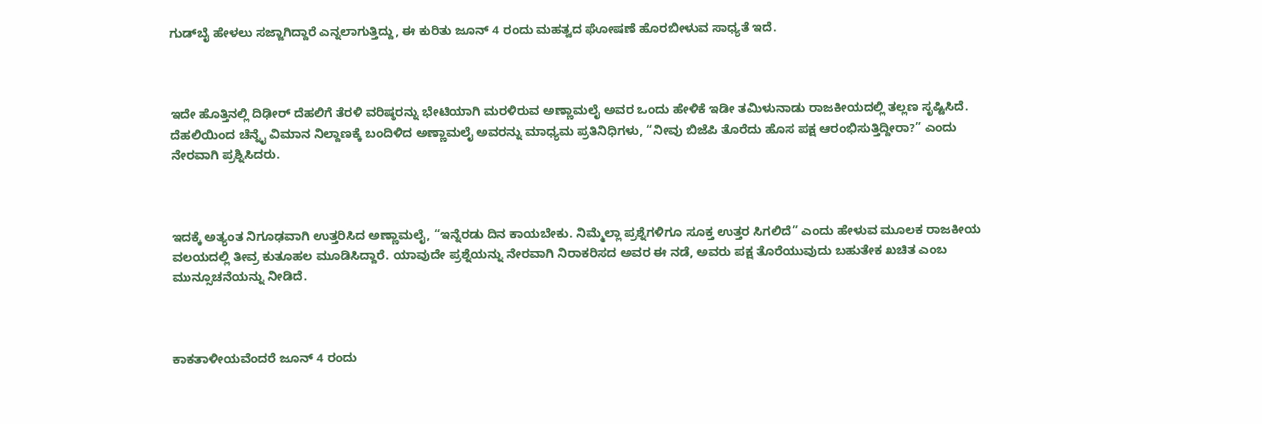ಗುಡ್‌ಬೈ ಹೇಳಲು ಸಜ್ಜಾಗಿದ್ದಾರೆ ಎನ್ನಲಾಗುತ್ತಿದ್ದು, ಈ ಕುರಿತು ಜೂನ್ 4 ರಂದು ಮಹತ್ವದ ಘೋಷಣೆ ಹೊರಬೀಳುವ ಸಾಧ್ಯತೆ ಇದೆ.



ಇದೇ ಹೊತ್ತಿನಲ್ಲಿ ದಿಢೀರ್ ದೆಹಲಿಗೆ ತೆರಳಿ ವರಿಷ್ಠರನ್ನು ಭೇಟಿಯಾಗಿ ಮರಳಿರುವ ಅಣ್ಣಾಮಲೈ ಅವರ ಒಂದು ಹೇಳಿಕೆ ಇಡೀ ತಮಿಳುನಾಡು ರಾಜಕೀಯದಲ್ಲಿ ತಲ್ಲಣ ಸೃಷ್ಟಿಸಿದೆ. ದೆಹಲಿಯಿಂದ ಚೆನ್ನೈ ವಿಮಾನ ನಿಲ್ದಾಣಕ್ಕೆ ಬಂದಿಳಿದ ಅಣ್ಣಾಮಲೈ ಅವರನ್ನು ಮಾಧ್ಯಮ ಪ್ರತಿನಿಧಿಗಳು, “ನೀವು ಬಿಜೆಪಿ ತೊರೆದು ಹೊಸ ಪಕ್ಷ ಆರಂಭಿಸುತ್ತಿದ್ದೀರಾ?” ಎಂದು ನೇರವಾಗಿ ಪ್ರಶ್ನಿಸಿದರು.



ಇದಕ್ಕೆ ಅತ್ಯಂತ ನಿಗೂಢವಾಗಿ ಉತ್ತರಿಸಿದ ಅಣ್ಣಾಮಲೈ, “ಇನ್ನೆರಡು ದಿನ ಕಾಯಬೇಕು. ನಿಮ್ಮೆಲ್ಲಾ ಪ್ರಶ್ನೆಗಳಿಗೂ ಸೂಕ್ತ ಉತ್ತರ ಸಿಗಲಿದೆ” ಎಂದು ಹೇಳುವ ಮೂಲಕ ರಾಜಕೀಯ ವಲಯದಲ್ಲಿ ತೀವ್ರ ಕುತೂಹಲ ಮೂಡಿಸಿದ್ದಾರೆ. ಯಾವುದೇ ಪ್ರಶ್ನೆಯನ್ನು ನೇರವಾಗಿ ನಿರಾಕರಿಸದ ಅವರ ಈ ನಡೆ, ಅವರು ಪಕ್ಷ ತೊರೆಯುವುದು ಬಹುತೇಕ ಖಚಿತ ಎಂಬ ಮುನ್ಸೂಚನೆಯನ್ನು ನೀಡಿದೆ.



ಕಾಕತಾಳೀಯವೆಂದರೆ ಜೂನ್ 4 ರಂದು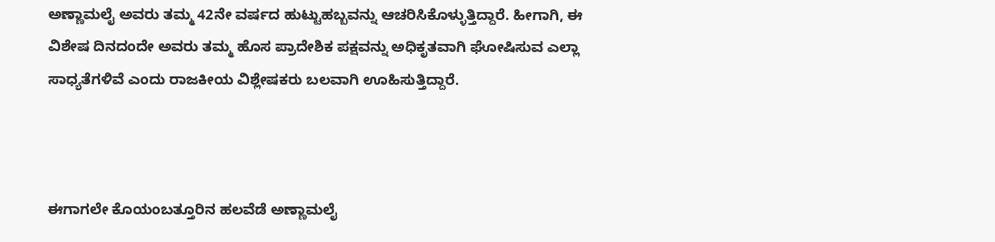ಅಣ್ಣಾಮಲೈ ಅವರು ತಮ್ಮ 42ನೇ ವರ್ಷದ ಹುಟ್ಟುಹಬ್ಬವನ್ನು ಆಚರಿಸಿಕೊಳ್ಳುತ್ತಿದ್ದಾರೆ. ಹೀಗಾಗಿ, ಈ ವಿಶೇಷ ದಿನದಂದೇ ಅವರು ತಮ್ಮ ಹೊಸ ಪ್ರಾದೇಶಿಕ ಪಕ್ಷವನ್ನು ಅಧಿಕೃತವಾಗಿ ಘೋಷಿಸುವ ಎಲ್ಲಾ ಸಾಧ್ಯತೆಗಳಿವೆ ಎಂದು ರಾಜಕೀಯ ವಿಶ್ಲೇಷಕರು ಬಲವಾಗಿ ಊಹಿಸುತ್ತಿದ್ದಾರೆ.



ಈಗಾಗಲೇ ಕೊಯಂಬತ್ತೂರಿನ ಹಲವೆಡೆ ಅಣ್ಣಾಮಲೈ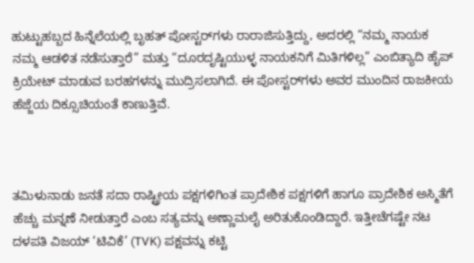ಹುಟ್ಟುಹಬ್ಬದ ಹಿನ್ನೆಲೆಯಲ್ಲಿ ಬೃಹತ್ ಪೋಸ್ಟರ್‌ಗಳು ರಾರಾಜಿಸುತ್ತಿದ್ದು, ಅದರಲ್ಲಿ “ನಮ್ಮ ನಾಯಕ ನಮ್ಮ ಆಡಳಿತ ನಡೆಸುತ್ತಾರೆ” ಮತ್ತು “ದೂರದೃಷ್ಟಿಯುಳ್ಳ ನಾಯಕನಿಗೆ ಮಿತಿಗಳಿಲ್ಲ” ಎಂಬಿತ್ಯಾದಿ ಹೈಪ್ ಕ್ರಿಯೇಟ್ ಮಾಡುವ ಬರಹಗಳನ್ನು ಮುದ್ರಿಸಲಾಗಿದೆ. ಈ ಪೋಸ್ಟರ್‌ಗಳು ಅವರ ಮುಂದಿನ ರಾಜಕೀಯ ಹೆಜ್ಜೆಯ ದಿಕ್ಸೂಚಿಯಂತೆ ಕಾಣುತ್ತಿವೆ.



ತಮಿಳುನಾಡು ಜನತೆ ಸದಾ ರಾಷ್ಟ್ರೀಯ ಪಕ್ಷಗಳಿಗಿಂತ ಪ್ರಾದೇಶಿಕ ಪಕ್ಷಗಳಿಗೆ ಹಾಗೂ ಪ್ರಾದೇಶಿಕ ಅಸ್ಮಿತೆಗೆ ಹೆಚ್ಚು ಮನ್ನಣೆ ನೀಡುತ್ತಾರೆ ಎಂಬ ಸತ್ಯವನ್ನು ಅಣ್ಣಾಮಲೈ ಅರಿತುಕೊಂಡಿದ್ದಾರೆ. ಇತ್ತೀಚೆಗಷ್ಟೇ ನಟ ದಳಪತಿ ವಿಜಯ್ ‘ಟಿವಿಕೆ’ (TVK) ಪಕ್ಷವನ್ನು ಕಟ್ಟಿ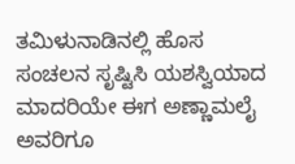ತಮಿಳುನಾಡಿನಲ್ಲಿ ಹೊಸ ಸಂಚಲನ ಸೃಷ್ಟಿಸಿ ಯಶಸ್ವಿಯಾದ ಮಾದರಿಯೇ ಈಗ ಅಣ್ಣಾಮಲೈ ಅವರಿಗೂ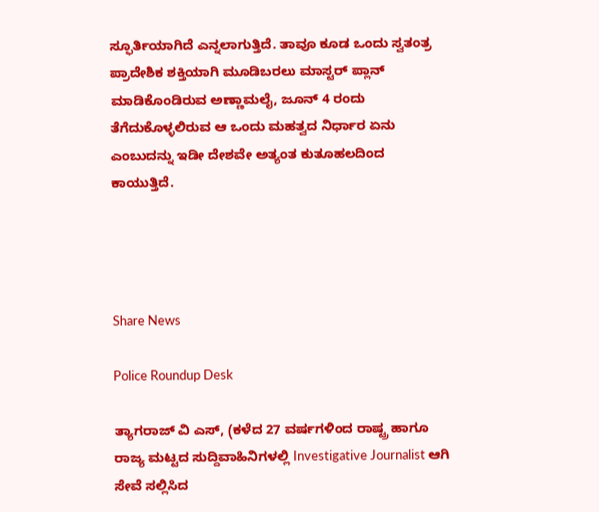ಸ್ಫೂರ್ತಿಯಾಗಿದೆ ಎನ್ನಲಾಗುತ್ತಿದೆ. ತಾವೂ ಕೂಡ ಒಂದು ಸ್ವತಂತ್ರ ಪ್ರಾದೇಶಿಕ ಶಕ್ತಿಯಾಗಿ ಮೂಡಿಬರಲು ಮಾಸ್ಟರ್ ಪ್ಲಾನ್ ಮಾಡಿಕೊಂಡಿರುವ ಅಣ್ಣಾಮಲೈ, ಜೂನ್ 4 ರಂದು ತೆಗೆದುಕೊಳ್ಳಲಿರುವ ಆ ಒಂದು ಮಹತ್ವದ ನಿರ್ಧಾರ ಏನು ಎಂಬುದನ್ನು ಇಡೀ ದೇಶವೇ ಅತ್ಯಂತ ಕುತೂಹಲದಿಂದ ಕಾಯುತ್ತಿದೆ.




Share News

Police Roundup Desk

ತ್ಯಾಗರಾಜ್ ವಿ ಎಸ್, (ಕಳೆದ 27 ವರ್ಷಗಳಿಂದ ರಾಷ್ಟ್ರ ಹಾಗೂ ರಾಜ್ಯ ಮಟ್ಟದ ಸುದ್ದಿವಾಹಿನಿಗಳಲ್ಲಿ Investigative Journalist ಆಗಿ ಸೇವೆ ಸಲ್ಲಿಸಿದ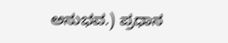ಅನುಭವ.) ಪ್ರಧಾನ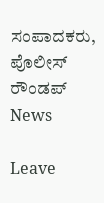ಸಂಪಾದಕರು, ಪೊಲೀಸ್ ರೌಂಡಪ್ News

Leave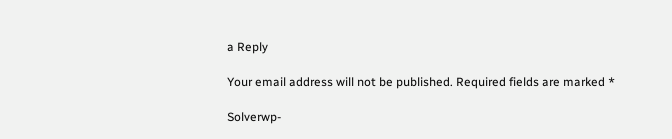a Reply

Your email address will not be published. Required fields are marked *

Solverwp-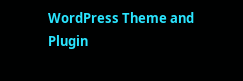WordPress Theme and Plugin